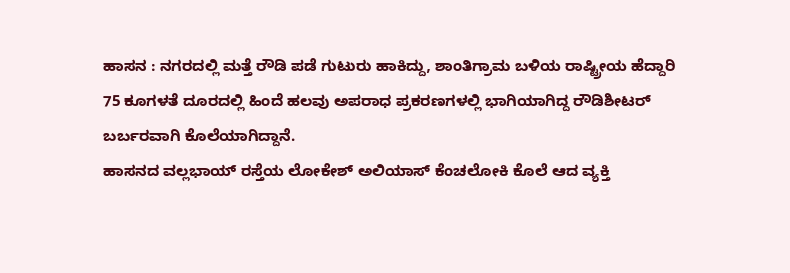ಹಾಸನ : ನಗರದಲ್ಲಿ ಮತ್ತೆ ರೌಡಿ ಪಡೆ ಗುಟುರು ಹಾಕಿದ್ದು, ಶಾಂತಿಗ್ರಾಮ ಬಳಿಯ ರಾಷ್ಟ್ರೀಯ ಹೆದ್ದಾರಿ 75 ಕೂಗಳತೆ ದೂರದಲ್ಲಿ ಹಿಂದೆ ಹಲವು ಅಪರಾಧ ಪ್ರಕರಣಗಳಲ್ಲಿ ಭಾಗಿಯಾಗಿದ್ದ ರೌಡಿಶೀಟರ್ ಬರ್ಬರವಾಗಿ ಕೊಲೆಯಾಗಿದ್ದಾನೆ.
ಹಾಸನದ ವಲ್ಲಭಾಯ್ ರಸ್ತೆಯ ಲೋಕೇಶ್ ಅಲಿಯಾಸ್ ಕೆಂಚಲೋಕಿ ಕೊಲೆ ಆದ ವ್ಯಕ್ತಿ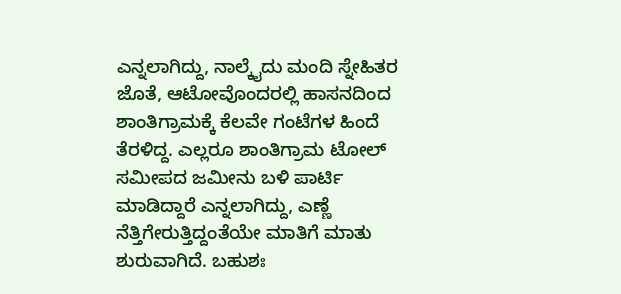ಎನ್ನಲಾಗಿದ್ದು, ನಾಲ್ಕೈದು ಮಂದಿ ಸ್ನೇಹಿತರ ಜೊತೆ, ಆಟೋವೊಂದರಲ್ಲಿ ಹಾಸನದಿಂದ ಶಾಂತಿಗ್ರಾಮಕ್ಕೆ ಕೆಲವೇ ಗಂಟೆಗಳ ಹಿಂದೆ ತೆರಳಿದ್ದ. ಎಲ್ಲರೂ ಶಾಂತಿಗ್ರಾಮ ಟೋಲ್ ಸಮೀಪದ ಜಮೀನು ಬಳಿ ಪಾರ್ಟಿ ಮಾಡಿದ್ದಾರೆ ಎನ್ನಲಾಗಿದ್ದು, ಎಣ್ಣೆ ನೆತ್ತಿಗೇರುತ್ತಿದ್ದಂತೆಯೇ ಮಾತಿಗೆ ಮಾತು ಶುರುವಾಗಿದೆ. ಬಹುಶಃ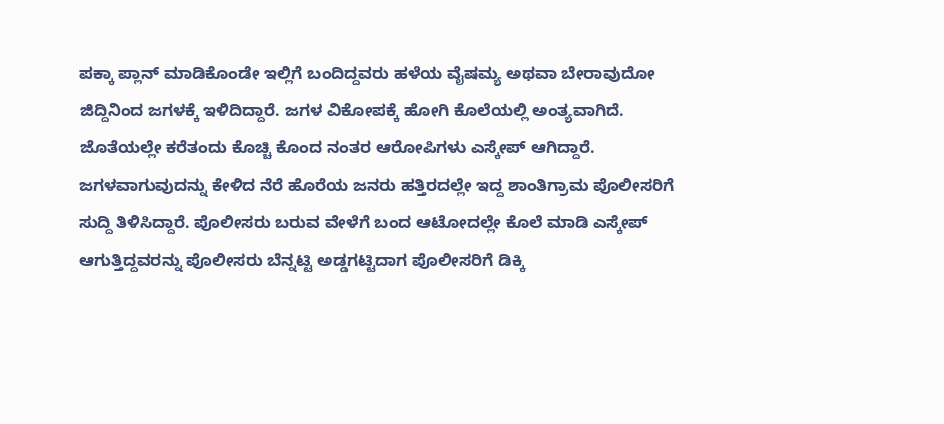ಪಕ್ಕಾ ಪ್ಲಾನ್ ಮಾಡಿಕೊಂಡೇ ಇಲ್ಲಿಗೆ ಬಂದಿದ್ದವರು ಹಳೆಯ ವೈಷಮ್ಯ ಅಥವಾ ಬೇರಾವುದೋ ಜಿದ್ದಿನಿಂದ ಜಗಳಕ್ಕೆ ಇಳಿದಿದ್ದಾರೆ. ಜಗಳ ವಿಕೋಪಕ್ಕೆ ಹೋಗಿ ಕೊಲೆಯಲ್ಲಿ ಅಂತ್ಯವಾಗಿದೆ.
ಜೊತೆಯಲ್ಲೇ ಕರೆತಂದು ಕೊಚ್ಚಿ ಕೊಂದ ನಂತರ ಆರೋಪಿಗಳು ಎಸ್ಕೇಪ್ ಆಗಿದ್ದಾರೆ. ಜಗಳವಾಗುವುದನ್ನು ಕೇಳಿದ ನೆರೆ ಹೊರೆಯ ಜನರು ಹತ್ತಿರದಲ್ಲೇ ಇದ್ದ ಶಾಂತಿಗ್ರಾಮ ಪೊಲೀಸರಿಗೆ ಸುದ್ದಿ ತಿಳಿಸಿದ್ದಾರೆ. ಪೊಲೀಸರು ಬರುವ ವೇಳೆಗೆ ಬಂದ ಆಟೋದಲ್ಲೇ ಕೊಲೆ ಮಾಡಿ ಎಸ್ಕೇಪ್ ಆಗುತ್ತಿದ್ದವರನ್ನು ಪೊಲೀಸರು ಬೆನ್ನಟ್ಟಿ ಅಡ್ಡಗಟ್ಟಿದಾಗ ಪೊಲೀಸರಿಗೆ ಡಿಕ್ಕಿ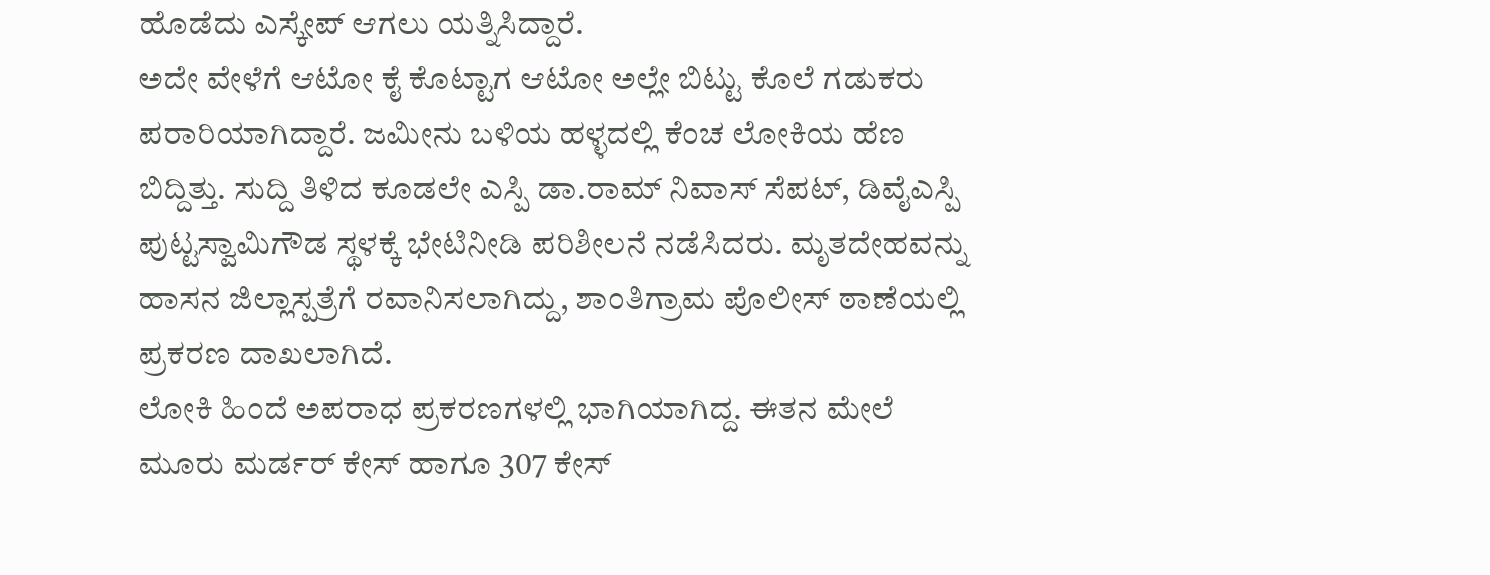ಹೊಡೆದು ಎಸ್ಕೇಪ್ ಆಗಲು ಯತ್ನಿಸಿದ್ದಾರೆ.
ಅದೇ ವೇಳೆಗೆ ಆಟೋ ಕೈ ಕೊಟ್ಟಾಗ ಆಟೋ ಅಲ್ಲೇ ಬಿಟ್ಟು ಕೊಲೆ ಗಡುಕರು ಪರಾರಿಯಾಗಿದ್ದಾರೆ. ಜಮೀನು ಬಳಿಯ ಹಳ್ಳದಲ್ಲಿ ಕೆಂಚ ಲೋಕಿಯ ಹೆಣ ಬಿದ್ದಿತ್ತು. ಸುದ್ದಿ ತಿಳಿದ ಕೂಡಲೇ ಎಸ್ಪಿ ಡಾ.ರಾಮ್ ನಿವಾಸ್ ಸೆಪಟ್, ಡಿವೈಎಸ್ಪಿ ಪುಟ್ಟಸ್ವಾಮಿಗೌಡ ಸ್ಥಳಕ್ಕೆ ಭೇಟಿನೀಡಿ ಪರಿಶೀಲನೆ ನಡೆಸಿದರು. ಮೃತದೇಹವನ್ನು ಹಾಸನ ಜಿಲ್ಲಾಸ್ಪತ್ರೆಗೆ ರವಾನಿಸಲಾಗಿದ್ದು, ಶಾಂತಿಗ್ರಾಮ ಪೊಲೀಸ್ ಠಾಣೆಯಲ್ಲಿ ಪ್ರಕರಣ ದಾಖಲಾಗಿದೆ.
ಲೋಕಿ ಹಿಂದೆ ಅಪರಾಧ ಪ್ರಕರಣಗಳಲ್ಲಿ ಭಾಗಿಯಾಗಿದ್ದ. ಈತನ ಮೇಲೆ ಮೂರು ಮರ್ಡರ್ ಕೇಸ್ ಹಾಗೂ 307 ಕೇಸ್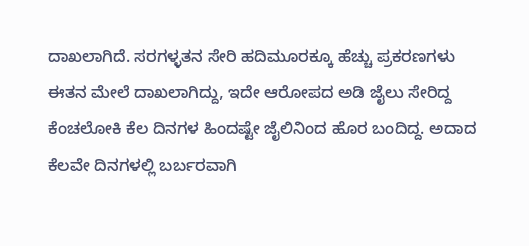ದಾಖಲಾಗಿದೆ. ಸರಗಳ್ಳತನ ಸೇರಿ ಹದಿಮೂರಕ್ಕೂ ಹೆಚ್ಚು ಪ್ರಕರಣಗಳು ಈತನ ಮೇಲೆ ದಾಖಲಾಗಿದ್ದು, ಇದೇ ಆರೋಪದ ಅಡಿ ಜೈಲು ಸೇರಿದ್ದ ಕೆಂಚಲೋಕಿ ಕೆಲ ದಿನಗಳ ಹಿಂದಷ್ಟೇ ಜೈಲಿನಿಂದ ಹೊರ ಬಂದಿದ್ದ. ಅದಾದ ಕೆಲವೇ ದಿನಗಳಲ್ಲಿ ಬರ್ಬರವಾಗಿ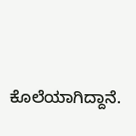ಕೊಲೆಯಾಗಿದ್ದಾನೆ.